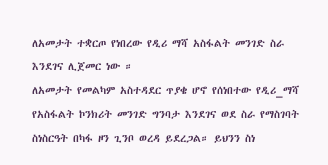ለአመታት ተቋርጦ የነበረው የዲሪ ማሻ አስፋልት መንገድ ስራ እንደገና ሊጀመር ነው ።
ለአመታት የመልካም አስተዳደር ጥያቄ ሆኖ የሰነበተው የዲሪ_ማሻ የአስፋልት ኮንክሪት መንገድ ግንባታ እንደገና ወደ ስራ የማስገባት ስነስርዓት በካፋ ዞን ጊንቦ ወረዳ ይደረጋል። ይህንን ስነ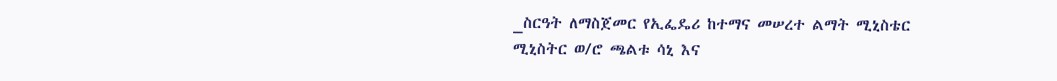_ስርዓት ለማስጀመር የኢፌዴሪ ከተማና መሠረተ ልማት ሚኒስቴር ሚኒስትር ወ/ሮ ጫልቱ ሳኒ እና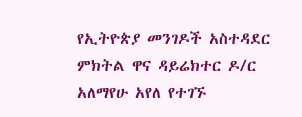የኢትዮጵያ መንገዶች አስተዳደር ምክትል ዋና ዳይሬክተር ዶ/ር አለማየሁ አየለ የተገኙ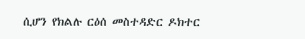ሲሆን የክልሉ ርዕሰ መስተዳድር ዶክተር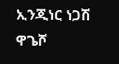ኢንጂነር ነጋሽ ዋጌሾ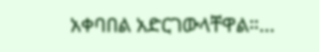አቀባበል አድርገውላቸዋል።…